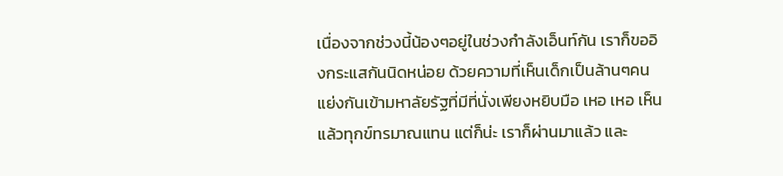เนื่องจากช่วงนี้น้องๆอยู่ในช่วงกำลังเอ็นท์กัน เราก็ขออิงกระแสกันนิดหน่อย ด้วยความที่เห็นเด็กเป็นล้านๆคนแย่งกันเข้ามหาลัยรัฐที่มีที่นั่งเพียงหยิบมือ เหอ เหอ เห็นแล้วทุกข์ทรมาณแทน แต่ก็น่ะ เราก็ผ่านมาแล้ว และ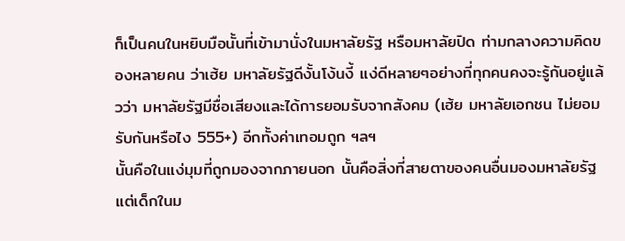ก็เป็นคนในหยิบมือนั้นที่เข้ามานั่งในมหาลัยรัฐ หรือมหาลัยปิด ท่ามกลางความคิดของหลายคน ว่าเฮ้ย มหาลัยรัฐดีงั้นโง้นงี้ แง่ดีหลายๆอย่างที่ทุกคนคงจะรู้กันอยู่แล้วว่า มหาลัยรัฐมีชื่อเสียงและได้การยอมรับจากสังคม (เฮ้ย มหาลัยเอกชน ไม่ยอมรับกันหรือไง 555+) อีกทั้งค่าเทอมถูก ฯลฯ
นั้นคือในแง่มุมที่ถูกมองจากภายนอก นั้นคือสิ่งที่สายตาของคนอื่นมองมหาลัยรัฐ แต่เด็กในม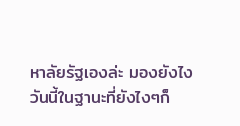หาลัยรัฐเองล่ะ มองยังไง
วันนี้ในฐานะที่ยังไงๆก็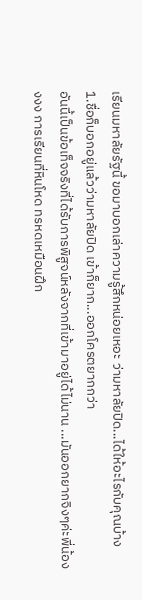เรียนมหาลัยรัฐนี้ ขอมาบอกเล่าความรู้สึกหน่อยเหอะ ว่ามหาลัยปิด...ได้ให้อะไรกับคุณบ้าง
1.ชื่อก็บอกอยู่แล้วว่ามหาลัยปิด เข้าก็ยาก...ออกโครตยากกว่า
อันนี้เป็นข้อเท็จจริงที่ได้รับการพิสูจน์หลังจากที่เข้ามาอยู่ได้ไม่นาน ...มันออกยากจิงๆค่ะพี่น้องงงง การเรียนที่หินโหด ทรหดเหมือนฝึก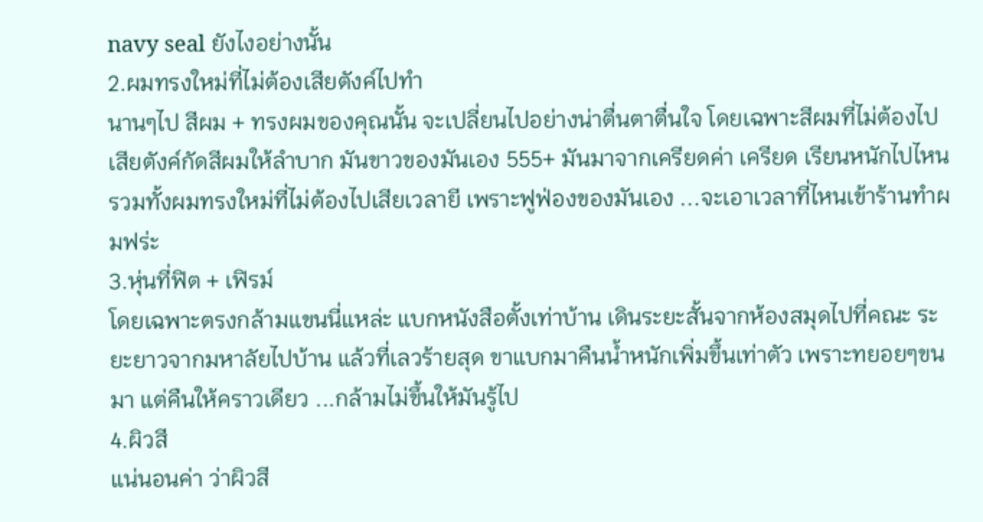navy seal ยังไงอย่างนั้น
2.ผมทรงใหม่ที่ไม่ต้องเสียตังค์ไปทำ
นานๆไป สีผม + ทรงผมของคุณนั้น จะเปลี่ยนไปอย่างน่าตื่นตาตื่นใจ โดยเฉพาะสีผมที่ไม่ต้องไปเสียตังค์กัดสีผมให้ลำบาก มันขาวของมันเอง 555+ มันมาจากเครียดค่า เครียด เรียนหนักไปไหน รวมทั้งผมทรงใหม่ที่ไม่ต้องไปเสียเวลายี เพราะฟูฟ่องของมันเอง ...จะเอาเวลาที่ไหนเข้าร้านทำผมฟร่ะ
3.หุ่นที่ฟิต + เฟิรม์
โดยเฉพาะตรงกล้ามแขนนี่แหล่ะ แบกหนังสือตั้งเท่าบ้าน เดินระยะสั้นจากห้องสมุดไปที่คณะ ระยะยาวจากมหาลัยไปบ้าน แล้วที่เลวร้ายสุด ขาแบกมาคืนน้ำหนักเพิ่มขึ้นเท่าตัว เพราะทยอยๆขนมา แต่คืนให้คราวเดียว ...กล้ามไม่ขึ้นให้มันรู้ไป
4.ผิวสี
แน่นอนค่า ว่าผิวสี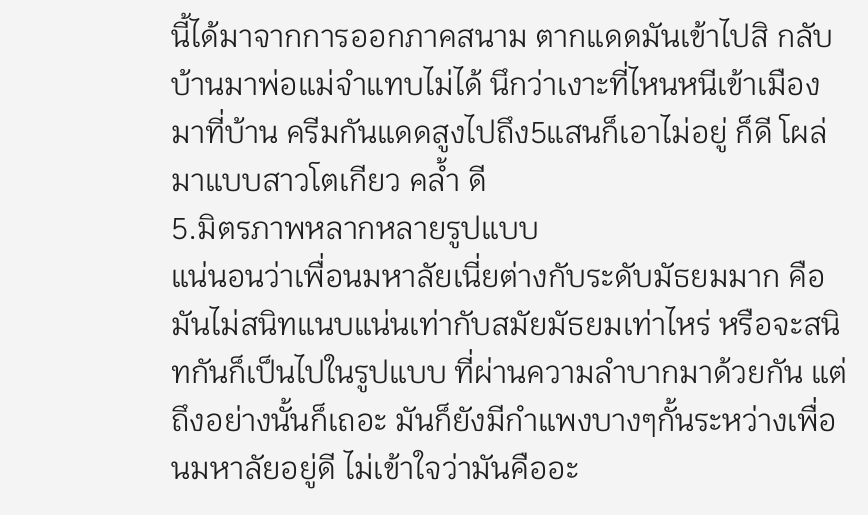นี้ได้มาจากการออกภาคสนาม ตากแดดมันเข้าไปสิ กลับบ้านมาพ่อแม่จำแทบไม่ได้ นึกว่าเงาะที่ไหนหนีเข้าเมืองมาที่บ้าน ครีมกันแดดสูงไปถึง5แสนก็เอาไม่อยู่ ก็ดี โผล่มาแบบสาวโตเกียว คล้ำ ดี
5.มิตรภาพหลากหลายรูปแบบ
แน่นอนว่าเพื่อนมหาลัยเนี่ยต่างกับระดับมัธยมมาก คือมันไม่สนิทแนบแน่นเท่ากับสมัยมัธยมเท่าไหร่ หรือจะสนิทกันก็เป็นไปในรูปแบบ ที่ผ่านความลำบากมาด้วยกัน แต่ถึงอย่างนั้นก็เถอะ มันก็ยังมีกำแพงบางๆกั้นระหว่างเพื่อนมหาลัยอยู่ดี ไม่เข้าใจว่ามันคืออะ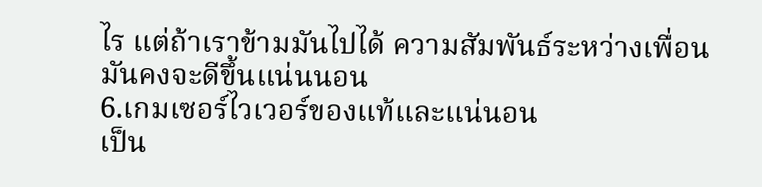ไร แต่ถ้าเราข้ามมันไปได้ ความสัมพันธ์ระหว่างเพื่อนมันคงจะดีขึ้นแน่นนอน
6.เกมเซอร์ไวเวอร์ของแท้และแน่นอน
เป็น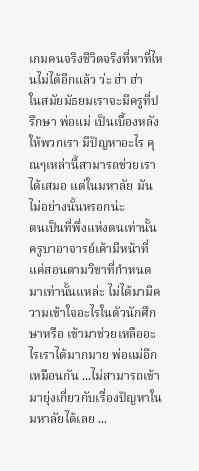เกมคนจริงชีวิตจริงที่หาที่ไหนไม่ได้อีกแล้ว ว่ะ ฮ่า ฮ่า
ในสมัยมัธยมเราจะมีครูที่ปรึกษา พ่อแม่ เป็นเบื้องหลังให้พวกเรา มีปัญหาอะไร คุณๆเหล่านี้สามารถช่วยเราได้เสมอ แต่ในมหาลัย มันไม่อย่างนั้นหรอกน่ะ
ตนเป็นที่พึ่งแห่งตนเท่านั้น ครูบาอาจารย์เค้ามีหน้าที่แค่สอนตามวิชาที่กำหนดมาเท่านั้นแหล่ะ ไม่ได้มามีความเข้าใจอะไรในตัวนักศึกษาหรือ เข้ามาช่วยเหลืออะไรเราได้มากมาย พ่อแม่อีกเหมือนกัน ...ไม่สามารถเข้ามายุ่งเกี่ยวกับเรื่องปัญหาในมหาลัยได้เลย ...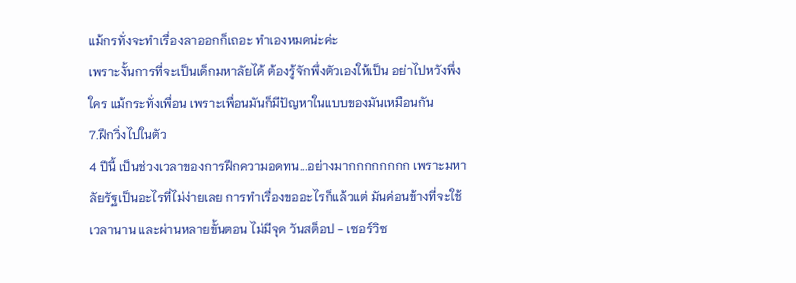แม้กรทั่งจะทำเรื่องลาออกก็เถอะ ทำเองหมดน่ะค่ะ
เพราะงั้นการที่จะเป็นเด็กมหาลัยได้ ต้องรู้จักพึ่งตัวเองให้เป็น อย่าไปหวังพึ่งใคร แม้กระทั่งเพื่อน เพราะเพื่อนมันก็มีปัญหาในแบบของมันเหมือนกัน
7.ฝึกวิ่งไปในตัว
4 ปีนี้ เป็นช่วงเวลาของการฝึกความอดทน...อย่างมากกกกกกกก เพราะมหาลัยรัฐเป็นอะไรที่ไม่ง่ายเลย การทำเรื่องขออะไรก็แล้วแต่ มันค่อนข้างที่จะใช้เวลานาน และผ่านหลายขั้นตอน ไม่มีจุด วันสต็อป - เซอร์วิซ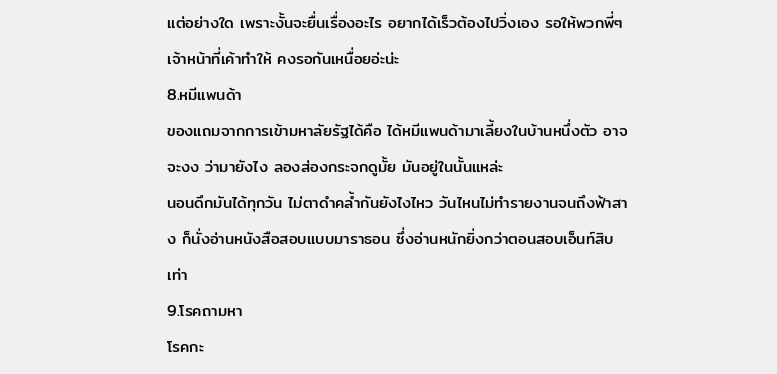แต่อย่างใด เพราะงั้นจะยื่นเรื่องอะไร อยากได้เร็วต้องไปวิ่งเอง รอให้พวกพี่ๆเจ้าหน้าที่เค้าทำให้ คงรอกันเหนื่อยอ่ะน่ะ
8.หมีแพนด้า
ของแถมจากการเข้ามหาลัยรัฐได้คือ ได้หมีแพนด้ามาเลี้ยงในบ้านหนึ่งตัว อาจจะงง ว่ามายังไง ลองส่องกระจกดูมั้ย มันอยู่ในนั้นแหล่ะ
นอนดึกมันได้ทุกวัน ไม่ตาดำคล้ำกันยังไงไหว วันไหนไม่ทำรายงานจนถึงฟ้าสาง ก็นั่งอ่านหนังสือสอบแบบมาราธอน ซึ่งอ่านหนักยิ่งกว่าตอนสอบเอ็นท์สิบเท่า
9.โรคถามหา
โรคกะ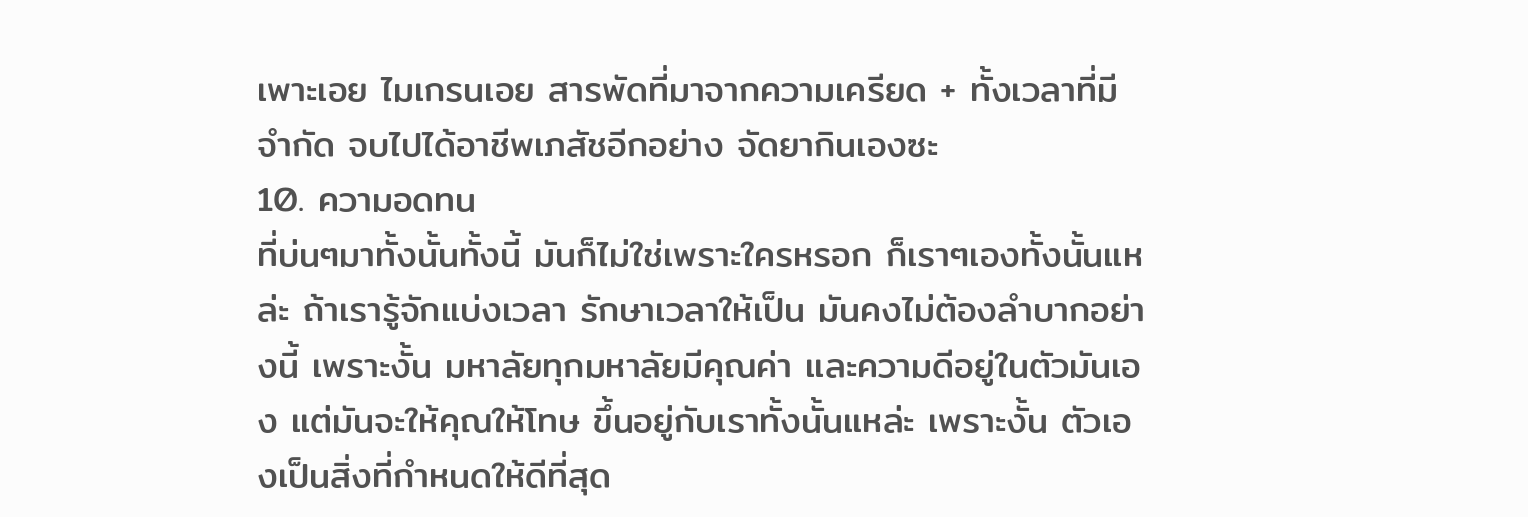เพาะเอย ไมเกรนเอย สารพัดที่มาจากความเครียด + ทั้งเวลาที่มีจำกัด จบไปได้อาชีพเภสัชอีกอย่าง จัดยากินเองซะ
10. ความอดทน
ที่บ่นๆมาทั้งนั้นทั้งนี้ มันก็ไม่ใช่เพราะใครหรอก ก็เราๆเองทั้งนั้นแหล่ะ ถ้าเรารู้จักแบ่งเวลา รักษาเวลาให้เป็น มันคงไม่ต้องลำบากอย่างนี้ เพราะงั้น มหาลัยทุกมหาลัยมีคุณค่า และความดีอยู่ในตัวมันเอง แต่มันจะให้คุณให้โทษ ขึ้นอยู่กับเราทั้งนั้นแหล่ะ เพราะงั้น ตัวเองเป็นสิ่งที่กำหนดให้ดีที่สุด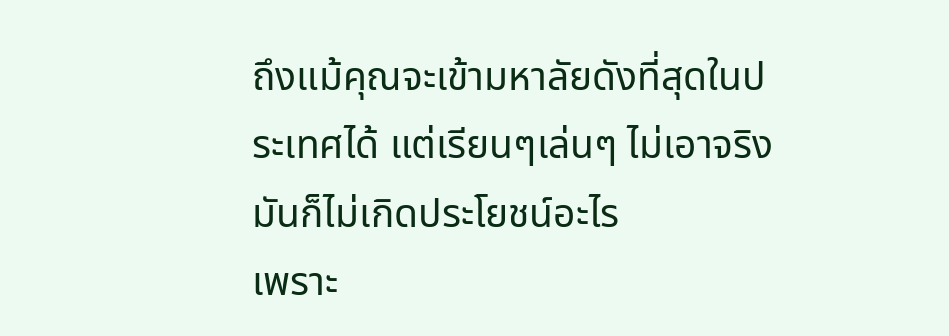ถึงแม้คุณจะเข้ามหาลัยดังที่สุดในประเทศได้ แต่เรียนๆเล่นๆ ไม่เอาจริง มันก็ไม่เกิดประโยชน์อะไร
เพราะ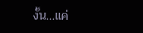งั้น...แค่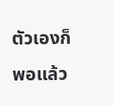ตัวเองก็พอแล้ว